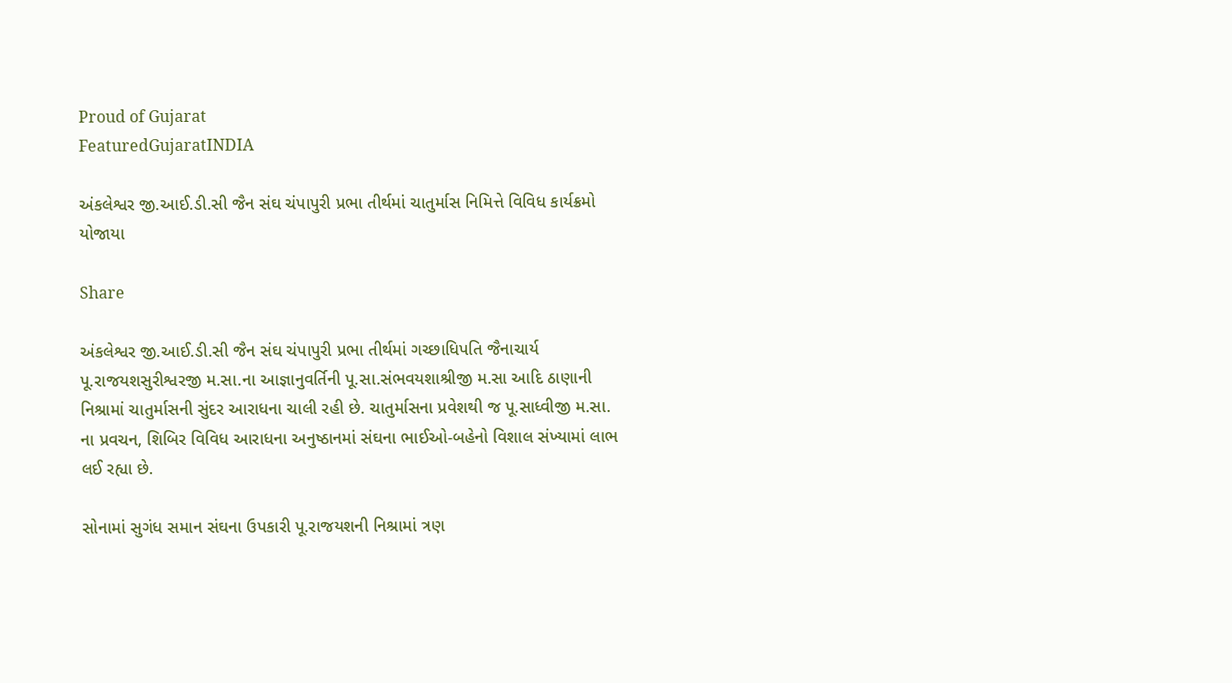Proud of Gujarat
FeaturedGujaratINDIA

અંકલેશ્વર જી.આઈ.ડી.સી જૈન સંઘ ચંપાપુરી પ્રભા તીર્થમાં ચાતુર્માસ નિમિત્તે વિવિધ કાર્યક્રમો યોજાયા

Share

અંકલેશ્વર જી.આઈ.ડી.સી જૈન સંઘ ચંપાપુરી પ્રભા તીર્થમાં ગચ્છાધિપતિ જૈનાચાર્ય પૂ.રાજયશસુરીશ્વરજી મ.સા.ના આજ્ઞાનુવર્તિની પૂ.સા.સંભવયશાશ્રીજી મ.સા આદિ ઠાણાની નિશ્રામાં ચાતુર્માસની સુંદર આરાધના ચાલી રહી છે. ચાતુર્માસના પ્રવેશથી જ પૂ.સાધ્વીજી મ.સા. ના પ્રવચન, શિબિર વિવિધ આરાધના અનુષ્ઠાનમાં સંઘના ભાઈઓ-બહેનો વિશાલ સંખ્યામાં લાભ લઈ રહ્યા છે.

સોનામાં સુગંધ સમાન સંઘના ઉપકારી પૂ.રાજયશની નિશ્રામાં ત્રણ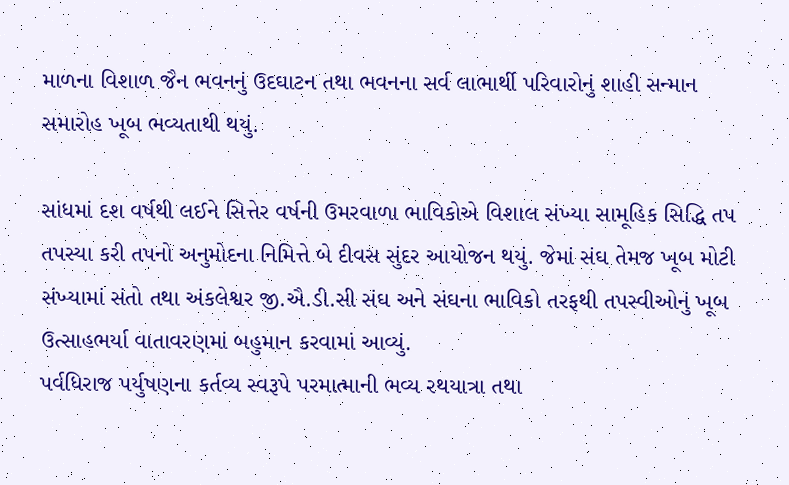માળના વિશાળ જૈન ભવનનું ઉદઘાટન તથા ભવનના સર્વ લાભાર્થી પરિવારોનું શાહી સન્માન સમારોહ ખૂબ ભવ્યતાથી થયું.

સાંધમાં દશ વર્ષથી લઈને સિત્તેર વર્ષની ઉમરવાળા ભાવિકોએ વિશાલ સંખ્યા સામૂહિક સિદ્ધિ તપ તપસ્યા કરી તપનો અનુમોદના નિમિત્તે બે દીવસ સુંદર આયોજન થયું. જેમાં સંઘ તેમજ ખૂબ મોટી સંખ્યામાં સંતો તથા અંકલેશ્વર જી.ઐ.ડી.સી સંઘ અને સંઘના ભાવિકો તરફથી તપસ્વીઓનું ખૂબ ઉત્સાહભર્યા વાતાવરણમાં બહુમાન કરવામાં આવ્યું.
પર્વધિરાજ પર્યુષણના કર્તવ્ય સ્વરૂપે પરમાત્માની ભવ્ય રથયાત્રા તથા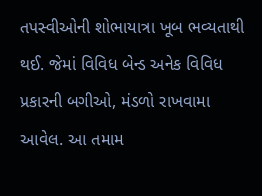તપસ્વીઓની શોભાયાત્રા ખૂબ ભવ્યતાથી થઈ. જેમાં વિવિધ બેન્ડ અનેક વિવિધ પ્રકારની બગીઓ, મંડળો રાખવામા આવેલ. આ તમામ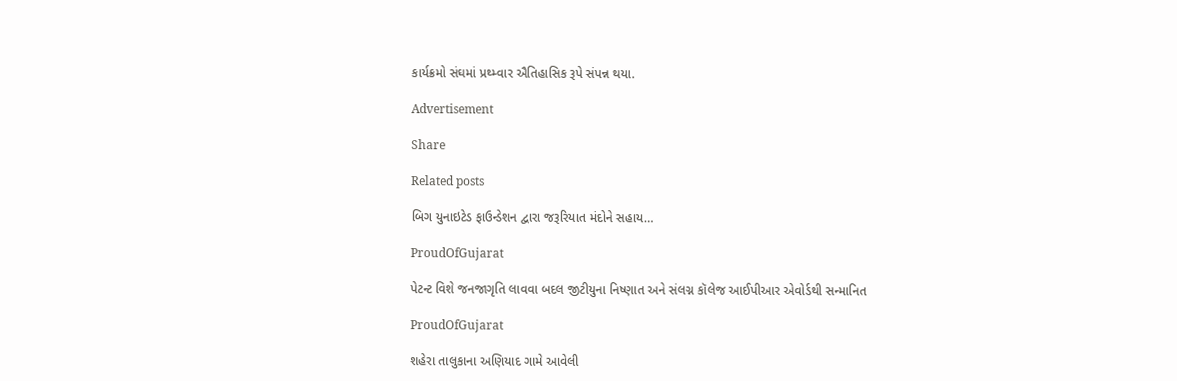કાર્યક્રમો સંઘમાં પ્રથ્મ્વાર ઐતિહાસિક રૂપે સંપન્ન થયા.

Advertisement

Share

Related posts

બિગ યુનાઇટેડ ફાઉન્ડેશન દ્વારા જરૂરિયાત મંદોને સહાય…

ProudOfGujarat

પેટન્ટ વિશે જનજાગૃતિ લાવવા બદલ જીટીયુના નિષ્ણાત અને સંલગ્ન કૉલેજ આઈપીઆર એવોર્ડથી સન્માનિત

ProudOfGujarat

શહેરા તાલુકાના અણિયાદ ગામે આવેલી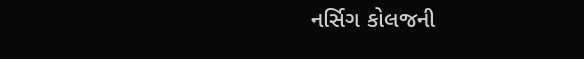નર્સિગ કોલજની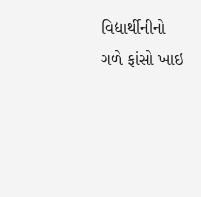વિદ્યાર્થીનીનો ગળે ફાંસો ખાઇ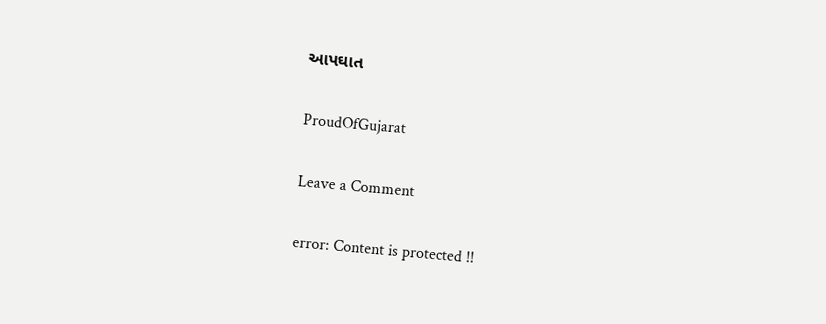આપઘાત

ProudOfGujarat

Leave a Comment

error: Content is protected !!